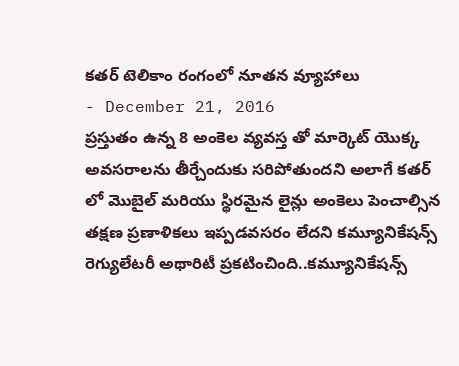కతర్ టెలికాం రంగంలో నూతన వ్యూహాలు
- December 21, 2016
ప్రస్తుతం ఉన్న 8 అంకెల వ్యవస్త తో మార్కెట్ యొక్క అవసరాలను తీర్చేందుకు సరిపోతుందని అలాగే కతర్ లో మొబైల్ మరియు స్థిరమైన లైన్లు అంకెలు పెంచాల్సిన తక్షణ ప్రణాళికలు ఇప్పడవసరం లేదని కమ్యూనికేషన్స్ రెగ్యులేటరీ అథారిటీ ప్రకటించింది..కమ్యూనికేషన్స్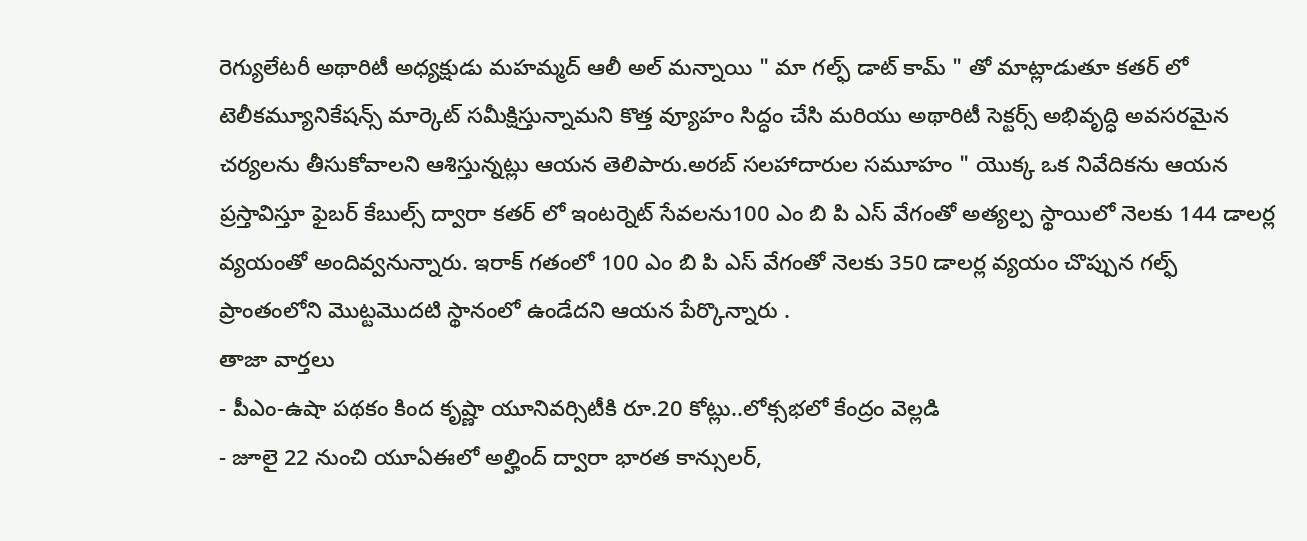రెగ్యులేటరీ అథారిటీ అధ్యక్షుడు మహమ్మద్ ఆలీ అల్ మన్నాయి " మా గల్ఫ్ డాట్ కామ్ " తో మాట్లాడుతూ కతర్ లో టెలీకమ్యూనికేషన్స్ మార్కెట్ సమీక్షిస్తున్నామని కొత్త వ్యూహం సిద్ధం చేసి మరియు అథారిటీ సెక్టర్స్ అభివృద్ధి అవసరమైన చర్యలను తీసుకోవాలని ఆశిస్తున్నట్లు ఆయన తెలిపారు.అరబ్ సలహాదారుల సమూహం " యొక్క ఒక నివేదికను ఆయన ప్రస్తావిస్తూ ఫైబర్ కేబుల్స్ ద్వారా కతర్ లో ఇంటర్నెట్ సేవలను100 ఎం బి పి ఎస్ వేగంతో అత్యల్ప స్థాయిలో నెలకు 144 డాలర్ల వ్యయంతో అందివ్వనున్నారు. ఇరాక్ గతంలో 100 ఎం బి పి ఎస్ వేగంతో నెలకు 350 డాలర్ల వ్యయం చొప్పున గల్ఫ్ ప్రాంతంలోని మొట్టమొదటి స్థానంలో ఉండేదని ఆయన పేర్కొన్నారు .
తాజా వార్తలు
- పీఎం-ఉషా పథకం కింద కృష్ణా యూనివర్సిటీకి రూ.20 కోట్లు..లోక్సభలో కేంద్రం వెల్లడి
- జూలై 22 నుంచి యూఏఈలో అల్హింద్ ద్వారా భారత కాన్సులర్,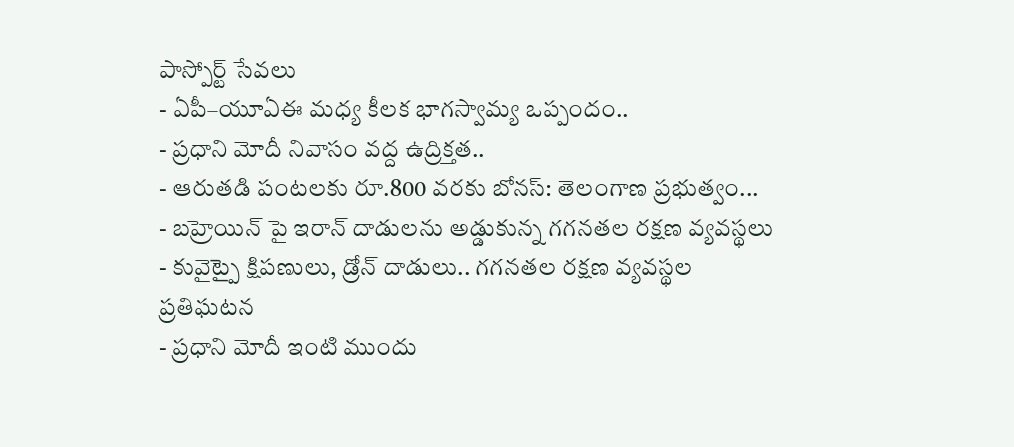పాస్పోర్ట్ సేవలు
- ఏపీ–యూఏఈ మధ్య కీలక భాగస్వామ్య ఒప్పందం..
- ప్రధాని మోదీ నివాసం వద్ద ఉద్రిక్తత..
- ఆరుతడి పంటలకు రూ.800 వరకు బోనస్: తెలంగాణ ప్రభుత్వం...
- బహ్రెయిన్ పై ఇరాన్ దాడులను అడ్డుకున్న గగనతల రక్షణ వ్యవస్థలు
- కువైట్పై క్షిపణులు, డ్రోన్ దాడులు.. గగనతల రక్షణ వ్యవస్థల ప్రతిఘటన
- ప్రధాని మోదీ ఇంటి ముందు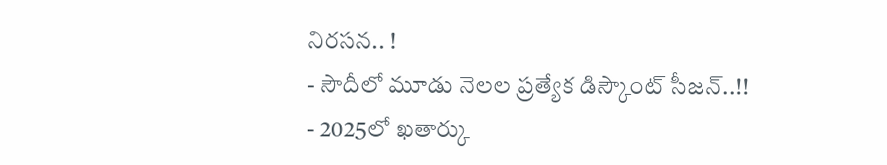నిరసన.. !
- సౌదీలో మూడు నెలల ప్రత్యేక డిస్కౌంట్ సీజన్..!!
- 2025లో ఖతార్కు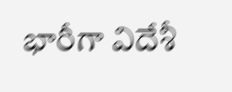భారీగా విదేశీ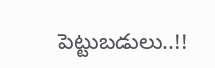పెట్టుబడులు..!!